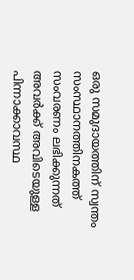ഒരു സമുദായത്തിന് സ്വന്തം സംസ്ഥാനത്തിനകത്ത് സംവരണം ലഭിക്കുന്നത് അവര്‍ക്ക് അവിടെയുള്ള പിന്നാക്കാവസ്ഥ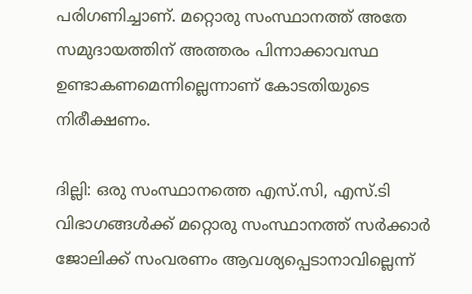പരിഗണിച്ചാണ്. മറ്റൊരു സംസ്ഥാനത്ത് അതേ സമുദായത്തിന് അത്തരം പിന്നാക്കാവസ്ഥ ഉണ്ടാകണമെന്നില്ലെന്നാണ് കോടതിയുടെ നിരീക്ഷണം.

ദില്ലി: ഒരു സംസ്ഥാനത്തെ എസ്.സി, എസ്.ടി വിഭാഗങ്ങള്‍ക്ക് മറ്റൊരു സംസ്ഥാനത്ത് സര്‍ക്കാര്‍ ജോലിക്ക് സംവരണം ആവശ്യപ്പെടാനാവില്ലെന്ന്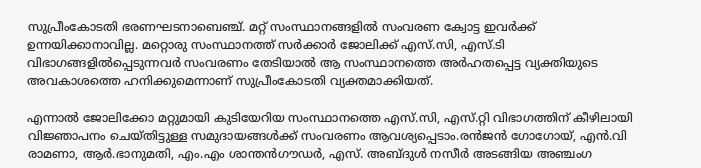സുപ്രീംകോടതി ഭരണഘടനാബെഞ്ച്. മറ്റ് സംസ്ഥാനങ്ങളില്‍ സംവരണ ക്വോട്ട ഇവര്‍ക്ക് ഉന്നയിക്കാനാവില്ല. മറ്റൊരു സംസ്ഥാനത്ത് സര്‍ക്കാര്‍ ജോലിക്ക് എസ്.സി, എസ്.ടി വിഭാഗങ്ങളില്‍പ്പെടുന്നവര്‍ സംവരണം തേടിയാല്‍ ആ സംസ്ഥാനത്തെ അര്‍ഹതപ്പെട്ട വ്യക്തിയുടെ അവകാശത്തെ ഹനിക്കുമെന്നാണ് സുപ്രീംകോടതി വ്യക്തമാക്കിയത്.

എന്നാല്‍ ജോലിക്കോ മറ്റുമായി കുടിയേറിയ സംസ്ഥാനത്തെ എസ്.സി, എസ്.റ്റി വിഭാഗത്തിന് കീഴിലായി വിജ്ഞാപനം ചെയ്തിട്ടുള്ള സമുദായങ്ങള്‍ക്ക് സംവരണം ആവശ്യപ്പെടാം.രന്‍ജന്‍ ഗോഗോയ്, എന്‍.വി രാമണാ, ആര്‍.ഭാനുമതി, എം.എം ശാന്തന്‍ഗൗഡര്‍, എസ്. അബ്ദുള്‍ നസീര്‍ അടങ്ങിയ അഞ്ചംഗ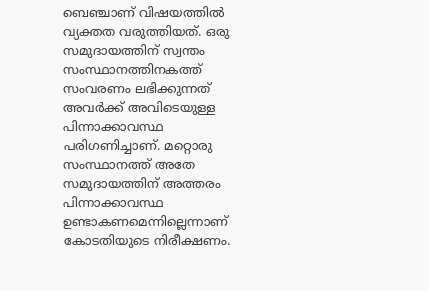ബെഞ്ചാണ് വിഷയത്തില്‍ വ്യക്തത വരുത്തിയത്. ഒരു സമുദായത്തിന് സ്വന്തം സംസ്ഥാനത്തിനകത്ത് സംവരണം ലഭിക്കുന്നത് അവര്‍ക്ക് അവിടെയുള്ള പിന്നാക്കാവസ്ഥ പരിഗണിച്ചാണ്. മറ്റൊരു സംസ്ഥാനത്ത് അതേ സമുദായത്തിന് അത്തരം പിന്നാക്കാവസ്ഥ ഉണ്ടാകണമെന്നില്ലെന്നാണ് കോടതിയുടെ നിരീക്ഷണം.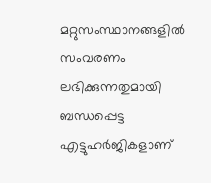മറ്റുസംസ്ഥാനങ്ങളില്‍ സംവരണം ലഭിക്കുന്നതുമായി ബന്ധപ്പെട്ട എട്ടുഹര്‍ജികളാണ്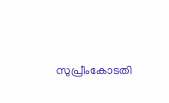സുപ്രീംകോടതി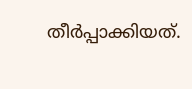തീര്‍പ്പാക്കിയത്.